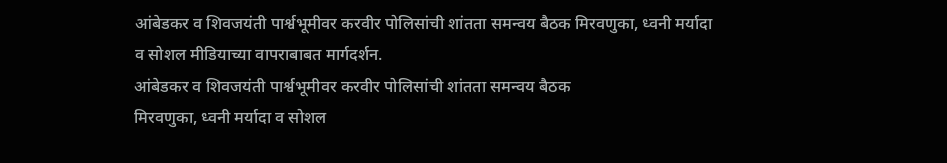आंबेडकर व शिवजयंती पार्श्वभूमीवर करवीर पोलिसांची शांतता समन्वय बैठक मिरवणुका, ध्वनी मर्यादा व सोशल मीडियाच्या वापराबाबत मार्गदर्शन.
आंबेडकर व शिवजयंती पार्श्वभूमीवर करवीर पोलिसांची शांतता समन्वय बैठक
मिरवणुका, ध्वनी मर्यादा व सोशल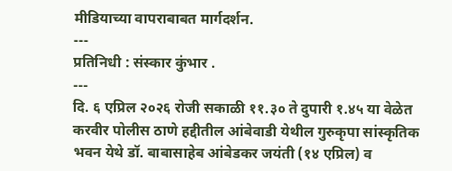मीडियाच्या वापराबाबत मार्गदर्शन.
---
प्रतिनिधी : संस्कार कुंभार .
---
दि. ६ एप्रिल २०२६ रोजी सकाळी ११.३० ते दुपारी १.४५ या वेळेत करवीर पोलीस ठाणे हद्दीतील आंबेवाडी येथील गुरुकृपा सांस्कृतिक भवन येथे डॉ. बाबासाहेब आंबेडकर जयंती (१४ एप्रिल) व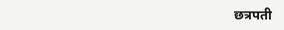छत्रपती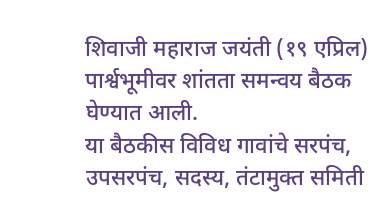शिवाजी महाराज जयंती (१९ एप्रिल) पार्श्वभूमीवर शांतता समन्वय बैठक घेण्यात आली.
या बैठकीस विविध गावांचे सरपंच, उपसरपंच, सदस्य, तंटामुक्त समिती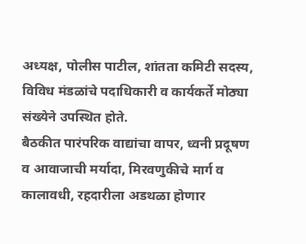अध्यक्ष, पोलीस पाटील, शांतता कमिटी सदस्य, विविध मंडळांचे पदाधिकारी व कार्यकर्ते मोठ्या संख्येने उपस्थित होते.
बैठकीत पारंपरिक वाद्यांचा वापर, ध्वनी प्रदूषण व आवाजाची मर्यादा, मिरवणुकीचे मार्ग व कालावधी, रहदारीला अडथळा होणार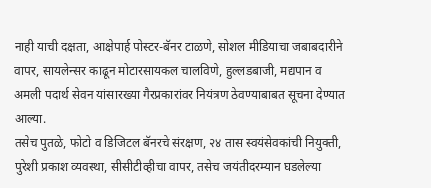नाही याची दक्षता, आक्षेपार्ह पोस्टर-बॅनर टाळणे, सोशल मीडियाचा जबाबदारीने वापर, सायलेन्सर काढून मोटारसायकल चालविणे, हुल्लडबाजी, मद्यपान व अमली पदार्थ सेवन यांसारख्या गैरप्रकारांवर नियंत्रण ठेवण्याबाबत सूचना देण्यात आल्या.
तसेच पुतळे, फोटो व डिजिटल बॅनरचे संरक्षण, २४ तास स्वयंसेवकांची नियुक्ती, पुरेशी प्रकाश व्यवस्था, सीसीटीव्हीचा वापर, तसेच जयंतीदरम्यान घडलेल्या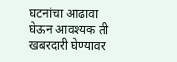घटनांचा आढावा घेऊन आवश्यक ती खबरदारी घेण्यावर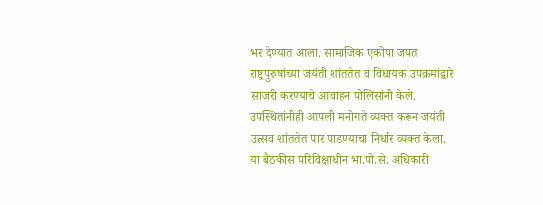भर देण्यात आला. सामाजिक एकोपा जपत राष्ट्रपुरुषांच्या जयंती शांततेत व विधायक उपक्रमांद्वारे साजरी करण्याचे आवाहन पोलिसांनी केले.
उपस्थितांनीही आपली मनोगते व्यक्त करून जयंती उत्सव शांततेत पार पाडण्याचा निर्धार व्यक्त केला.
या बैठकीस परिविक्षाधीन भा.पो.से. अधिकारी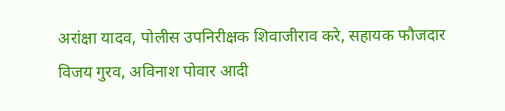अरांक्षा यादव, पोलीस उपनिरीक्षक शिवाजीराव करे, सहायक फौजदार विजय गुरव, अविनाश पोवार आदी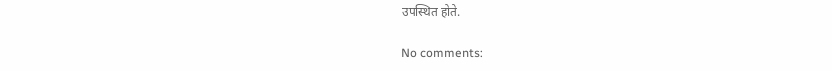उपस्थित होते.

No comments: